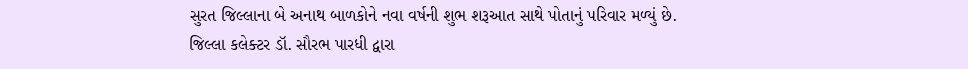સુરત જિલ્લાના બે અનાથ બાળકોને નવા વર્ષની શુભ શરૂઆત સાથે પોતાનું પરિવાર મળ્યું છે. જિલ્લા કલેક્ટર ડૉ. સૌરભ પારધી દ્વારા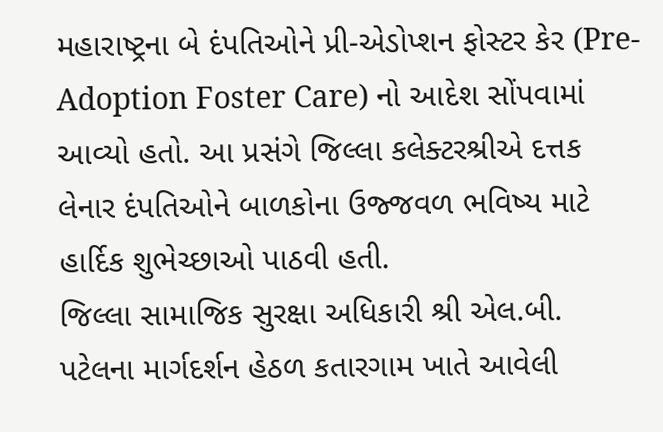મહારાષ્ટ્રના બે દંપતિઓને પ્રી-એડોપ્શન ફોસ્ટર કેર (Pre-Adoption Foster Care) નો આદેશ સોંપવામાં આવ્યો હતો. આ પ્રસંગે જિલ્લા કલેક્ટરશ્રીએ દત્તક લેનાર દંપતિઓને બાળકોના ઉજ્જવળ ભવિષ્ય માટે હાર્દિક શુભેચ્છાઓ પાઠવી હતી.
જિલ્લા સામાજિક સુરક્ષા અધિકારી શ્રી એલ.બી. પટેલના માર્ગદર્શન હેઠળ કતારગામ ખાતે આવેલી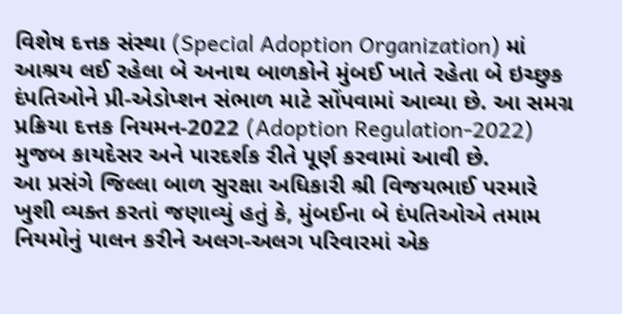વિશેષ દત્તક સંસ્થા (Special Adoption Organization) માં આશ્રય લઈ રહેલા બે અનાથ બાળકોને મુંબઈ ખાતે રહેતા બે ઇચ્છુક દંપતિઓને પ્રી-એડોપ્શન સંભાળ માટે સોંપવામાં આવ્યા છે. આ સમગ્ર પ્રક્રિયા દત્તક નિયમન-2022 (Adoption Regulation-2022) મુજબ કાયદેસર અને પારદર્શક રીતે પૂર્ણ કરવામાં આવી છે.
આ પ્રસંગે જિલ્લા બાળ સુરક્ષા અધિકારી શ્રી વિજયભાઈ પરમારે ખુશી વ્યક્ત કરતાં જણાવ્યું હતું કે, મુંબઈના બે દંપતિઓએ તમામ નિયમોનું પાલન કરીને અલગ-અલગ પરિવારમાં એક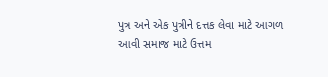પુત્ર અને એક પુત્રીને દત્તક લેવા માટે આગળ આવી સમાજ માટે ઉત્તમ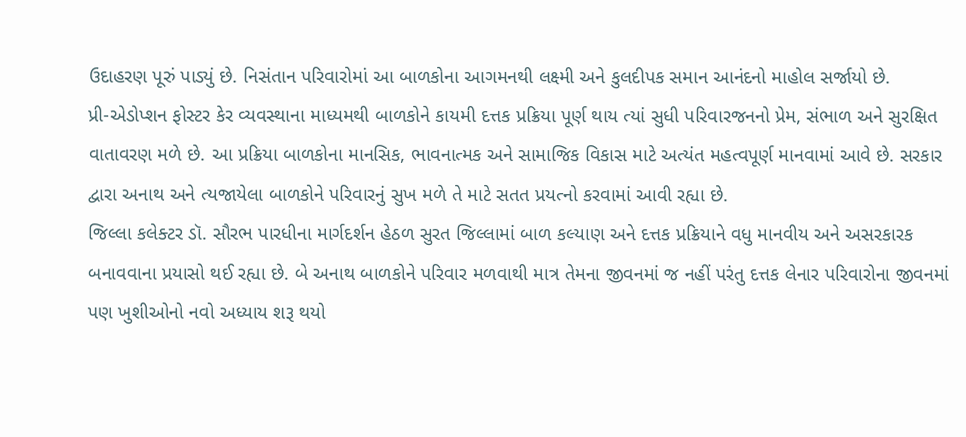ઉદાહરણ પૂરું પાડ્યું છે. નિસંતાન પરિવારોમાં આ બાળકોના આગમનથી લક્ષ્મી અને કુલદીપક સમાન આનંદનો માહોલ સર્જાયો છે.
પ્રી-એડોપ્શન ફોસ્ટર કેર વ્યવસ્થાના માધ્યમથી બાળકોને કાયમી દત્તક પ્રક્રિયા પૂર્ણ થાય ત્યાં સુધી પરિવારજનનો પ્રેમ, સંભાળ અને સુરક્ષિત વાતાવરણ મળે છે. આ પ્રક્રિયા બાળકોના માનસિક, ભાવનાત્મક અને સામાજિક વિકાસ માટે અત્યંત મહત્વપૂર્ણ માનવામાં આવે છે. સરકાર દ્વારા અનાથ અને ત્યજાયેલા બાળકોને પરિવારનું સુખ મળે તે માટે સતત પ્રયત્નો કરવામાં આવી રહ્યા છે.
જિલ્લા કલેક્ટર ડૉ. સૌરભ પારધીના માર્ગદર્શન હેઠળ સુરત જિલ્લામાં બાળ કલ્યાણ અને દત્તક પ્રક્રિયાને વધુ માનવીય અને અસરકારક બનાવવાના પ્રયાસો થઈ રહ્યા છે. બે અનાથ બાળકોને પરિવાર મળવાથી માત્ર તેમના જીવનમાં જ નહીં પરંતુ દત્તક લેનાર પરિવારોના જીવનમાં પણ ખુશીઓનો નવો અધ્યાય શરૂ થયો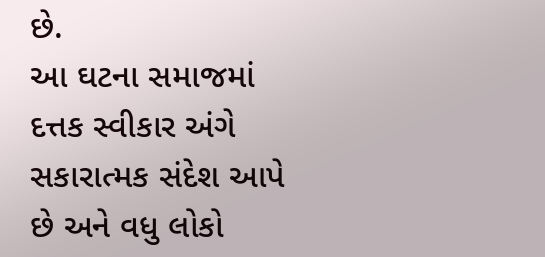છે.
આ ઘટના સમાજમાં દત્તક સ્વીકાર અંગે સકારાત્મક સંદેશ આપે છે અને વધુ લોકો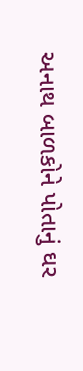અનાથ બાળકોને પોતાનું ઘર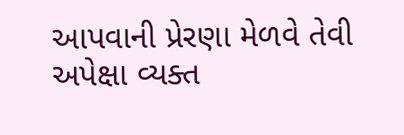આપવાની પ્રેરણા મેળવે તેવી અપેક્ષા વ્યક્ત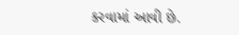કરવામાં આવી છે.